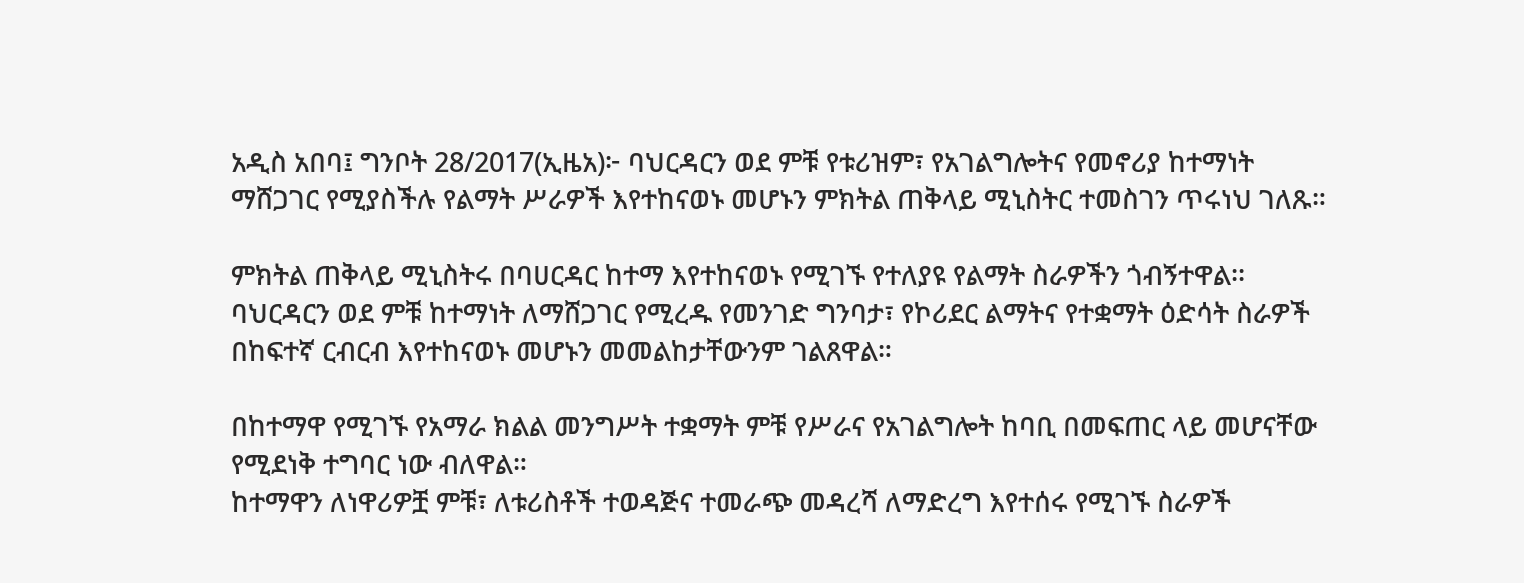አዲስ አበባ፤ ግንቦት 28/2017(ኢዜአ)፦ ባህርዳርን ወደ ምቹ የቱሪዝም፣ የአገልግሎትና የመኖሪያ ከተማነት ማሸጋገር የሚያስችሉ የልማት ሥራዎች እየተከናወኑ መሆኑን ምክትል ጠቅላይ ሚኒስትር ተመስገን ጥሩነህ ገለጹ።

ምክትል ጠቅላይ ሚኒስትሩ በባሀርዳር ከተማ እየተከናወኑ የሚገኙ የተለያዩ የልማት ስራዎችን ጎብኝተዋል፡፡
ባህርዳርን ወደ ምቹ ከተማነት ለማሸጋገር የሚረዱ የመንገድ ግንባታ፣ የኮሪደር ልማትና የተቋማት ዕድሳት ስራዎች በከፍተኛ ርብርብ እየተከናወኑ መሆኑን መመልከታቸውንም ገልጸዋል።

በከተማዋ የሚገኙ የአማራ ክልል መንግሥት ተቋማት ምቹ የሥራና የአገልግሎት ከባቢ በመፍጠር ላይ መሆናቸው የሚደነቅ ተግባር ነው ብለዋል።
ከተማዋን ለነዋሪዎቿ ምቹ፣ ለቱሪስቶች ተወዳጅና ተመራጭ መዳረሻ ለማድረግ እየተሰሩ የሚገኙ ስራዎች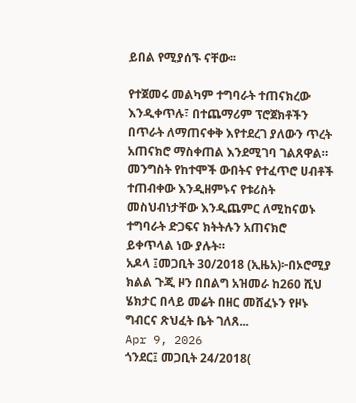ይበል የሚያሰኙ ናቸው፡፡

የተጀመሩ መልካም ተግባራት ተጠናክረው እንዲቀጥሉ፣ በተጨማሪም ፕሮጀክቶችን በጥራት ለማጠናቀቅ እየተደረገ ያለውን ጥረት አጠናክሮ ማስቀጠል እንደሚገባ ገልጸዋል።
መንግስት የከተሞች ውበትና የተፈጥሮ ሀብቶች ተጠብቀው እንዲዘምኑና የቱሪስት መስህብነታቸው እንዲጨምር ለሚከናወኑ ተግባራት ድጋፍና ክትትሉን አጠናክሮ ይቀጥላል ነው ያሉት።
አዶላ ፤መጋቢት 30/2018 (ኢዜአ)፦በኦሮሚያ ክልል ጉጂ ዞን በበልግ አዝመራ ከ260 ሺህ ሄክታር በላይ መሬት በዘር መሸፈኑን የዞኑ ግብርና ጽህፈት ቤት ገለጸ...
Apr 9, 2026
ጎንደር፤ መጋቢት 24/2018(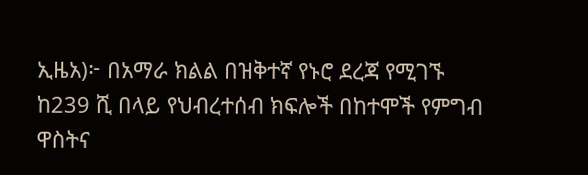ኢዜአ)፦ በአማራ ክልል በዝቅተኛ የኑሮ ደረጃ የሚገኙ ከ239 ሺ በላይ የህብረተሰብ ክፍሎች በከተሞች የምግብ ዋስትና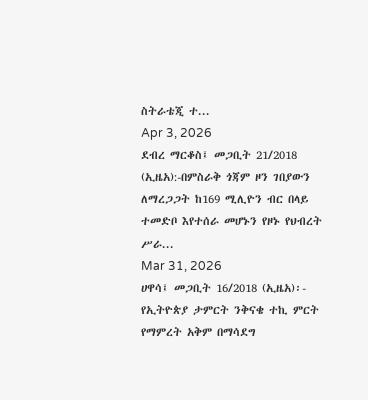ስትራቴጂ ተ...
Apr 3, 2026
ደብረ ማርቆስ፤ መጋቢት 21/2018 (ኢዜአ):-በምስራቅ ጎጃም ዞን ገበያውን ለማረጋጋት ከ169 ሚሊዮን ብር በላይ ተመድቦ እየተሰራ መሆኑን የዞኑ የህብረት ሥራ...
Mar 31, 2026
ሀዋሳ፤ መጋቢት 16/2018 (ኢዜአ)፡- የኢትዮጵያ ታምርት ንቅናቄ ተኪ ምርት የማምረት አቅም በማሳደግ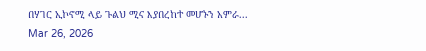በሃገር ኢኮኖሚ ላይ ጉልህ ሚና እያበረከተ መሆኑን አምራ...
Mar 26, 2026